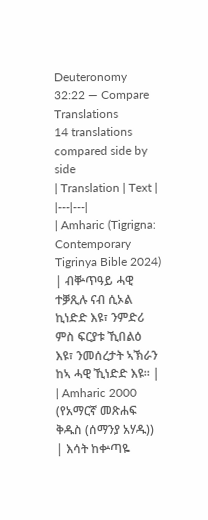Deuteronomy 32:22 — Compare Translations
14 translations compared side by side
| Translation | Text |
|---|---|
| Amharic (Tigrigna: Contemporary Tigrinya Bible 2024) | ብቝጥዓይ ሓዊ ተቓጺሉ ናብ ሲኦል ኪነድድ እዩ፣ ንምድሪ ምስ ፍርያቱ ኺበልዕ እዩ፣ ንመሰረታት ኣኽራን ከኣ ሓዊ ኺነድድ እዩ። |
| Amharic 2000 (የአማርኛ መጽሐፍ ቅዱስ (ሰማንያ አሃዱ)) | እሳት ከቍጣዬ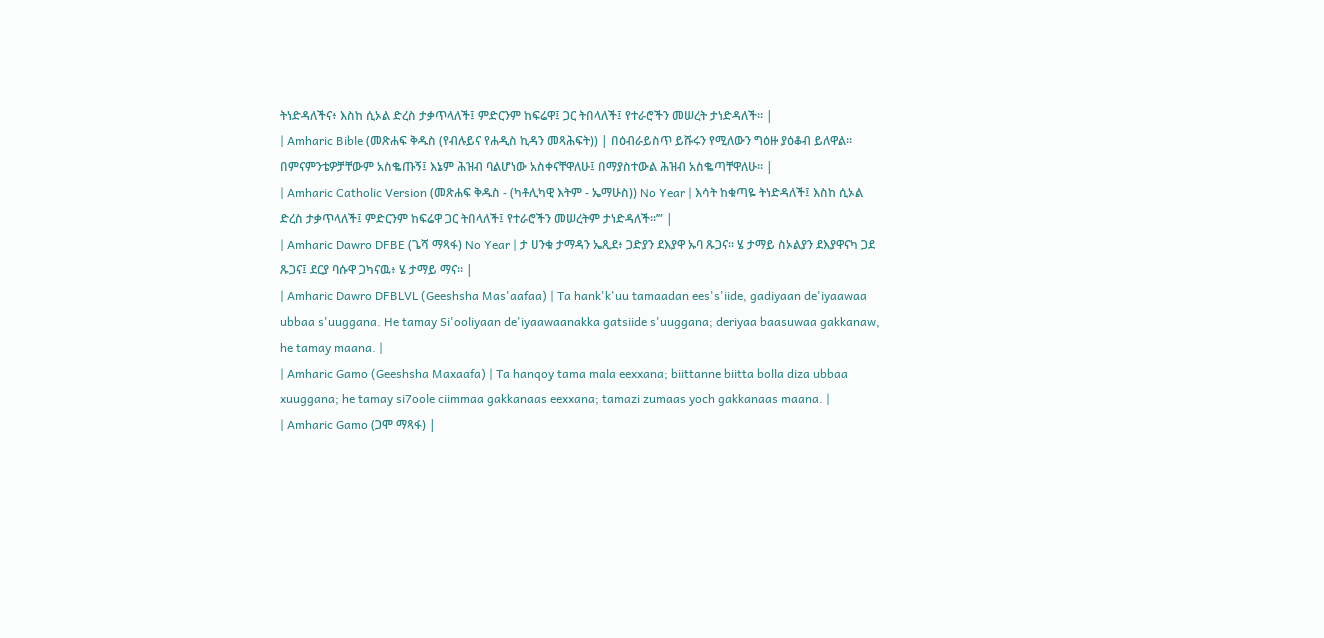ትነድዳለችና፥ እስከ ሲኦል ድረስ ታቃጥላለች፤ ምድርንም ከፍሬዋ፤ ጋር ትበላለች፤ የተራሮችን መሠረት ታነድዳለች። |
| Amharic Bible (መጽሐፍ ቅዱስ (የብሉይና የሐዲስ ኪዳን መጻሕፍት)) | በዕብራይስጥ ይሹሩን የሚለውን ግዕዙ ያዕቆብ ይለዋል። በምናምንቴዎቻቸውም አስቈጡኝ፤ እኔም ሕዝብ ባልሆነው አስቀናቸዋለሁ፤ በማያስተውል ሕዝብ አስቈጣቸዋለሁ። |
| Amharic Catholic Version (መጽሐፍ ቅዱስ - (ካቶሊካዊ እትም - ኤማሁስ)) No Year | እሳት ከቁጣዬ ትነድዳለች፤ እስከ ሲኦል ድረስ ታቃጥላለች፤ ምድርንም ከፍሬዋ ጋር ትበላለች፤ የተራሮችን መሠረትም ታነድዳለች።’” |
| Amharic Dawro DFBE (ጌሻ ማጻፋ) No Year | ታ ሀንቁ ታማዳን ኤጺደ፥ ጋድያን ደእያዋ ኡባ ጹጋና። ሄ ታማይ ስኦልያን ደእያዋናካ ጋደ ጹጋና፤ ደርያ ባሱዋ ጋካናዉ፥ ሄ ታማይ ማና። |
| Amharic Dawro DFBLVL (Geeshsha Mas'aafaa) | Ta hank'k'uu tamaadan ees's'iide, gadiyaan de'iyaawaa ubbaa s'uuggana. He tamay Si'ooliyaan de'iyaawaanakka gatsiide s'uuggana; deriyaa baasuwaa gakkanaw, he tamay maana. |
| Amharic Gamo (Geeshsha Maxaafa) | Ta hanqoy tama mala eexxana; biittanne biitta bolla diza ubbaa xuuggana; he tamay si7oole ciimmaa gakkanaas eexxana; tamazi zumaas yoch gakkanaas maana. |
| Amharic Gamo (ጋሞ ማጻፋ) |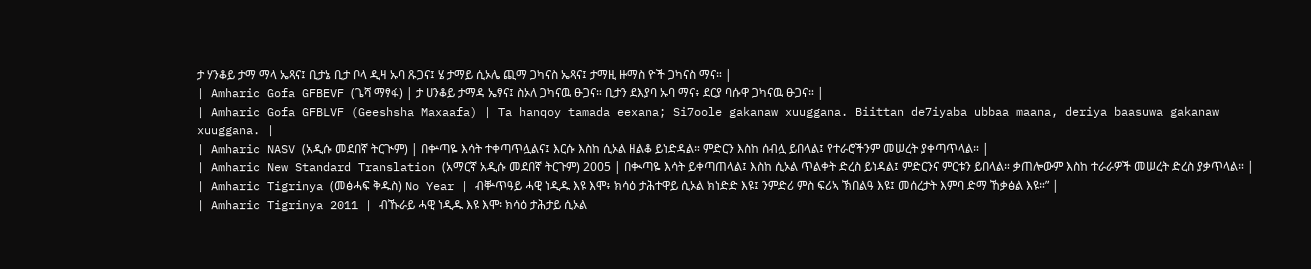ታ ሃንቆይ ታማ ማላ ኤጻና፤ ቢታኔ ቢታ ቦላ ዲዛ ኡባ ጹጋና፤ ሄ ታማይ ሲኦሌ ጪማ ጋካናስ ኤጻና፤ ታማዚ ዙማስ ዮች ጋካናስ ማና። |
| Amharic Gofa GFBEVF (ጌሻ ማፃፋ) | ታ ሀንቆይ ታማዳ ኤፃና፤ ስኦለ ጋካናዉ ፁጋና። ቢታን ደእያባ ኡባ ማና፥ ደርያ ባሱዋ ጋካናዉ ፁጋና። |
| Amharic Gofa GFBLVF (Geeshsha Maxaafa) | Ta hanqoy tamada eexana; Si7oole gakanaw xuuggana. Biittan de7iyaba ubbaa maana, deriya baasuwa gakanaw xuuggana. |
| Amharic NASV (አዲሱ መደበኛ ትርጒም) | በቍጣዬ እሳት ተቀጣጥሏልና፤ እርሱ እስከ ሲኦል ዘልቆ ይነድዳል። ምድርን እስከ ሰብሏ ይበላል፤ የተራሮችንም መሠረት ያቀጣጥላል። |
| Amharic New Standard Translation (አማርኛ አዲሱ መደበኛ ትርጉም) 2005 | በቊጣዬ እሳት ይቀጣጠላል፤ እስከ ሲኦል ጥልቀት ድረስ ይነዳል፤ ምድርንና ምርቱን ይበላል። ቃጠሎውም እስከ ተራራዎች መሠረት ድረስ ያቃጥላል። |
| Amharic Tigrinya (መፅሓፍ ቅዱስ) No Year | ብቝጥዓይ ሓዊ ነዲዱ እዩ እሞ፥ ክሳዕ ታሕተዋይ ሲኦል ክነድድ እዩ፤ ንምድሪ ምስ ፍሪኣ ኽበልዓ እዩ፤ መሰረታት እምባ ድማ ኸቃፅል እዩ።” |
| Amharic Tigrinya 2011 | ብኹራይ ሓዊ ነዲዱ እዩ እሞ፡ ክሳዕ ታሕታይ ሲኦል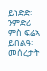ይነድድ፡ ንምድሪ ምስ ፍሬኣ ይበልዓ፡ መሰረታት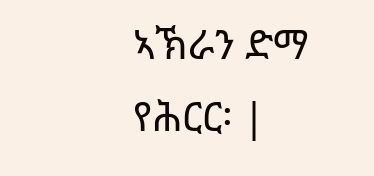ኣኽራን ድማ የሕርር፡ |